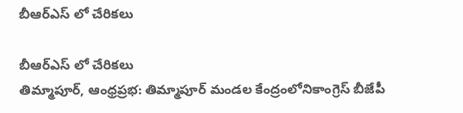బీఆర్ఎస్ లో చేరికలు

బీఆర్ఎస్ లో చేరికలు
తిమ్మాపూర్, ఆంధ్రప్రభ: తిమ్మాపూర్ మండల కేంద్రంలోనికాంగ్రెస్ బీజేపీ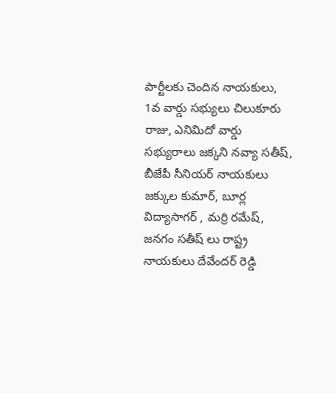పార్టీలకు చెందిన నాయకులు, 1వ వార్డు సభ్యులు చిలుకూరు రాజు, ఎనిమిదో వార్డు సభ్యురాలు జక్కని నవ్యా సతీష్, బీజేపీ సీనియర్ నాయకులు జక్కుల కుమార్, బూర్ల విద్యాసాగర్ , మర్రి రమేష్, జనగం సతీష్ లు రాష్ట్ర నాయకులు దేవేందర్ రెడ్డి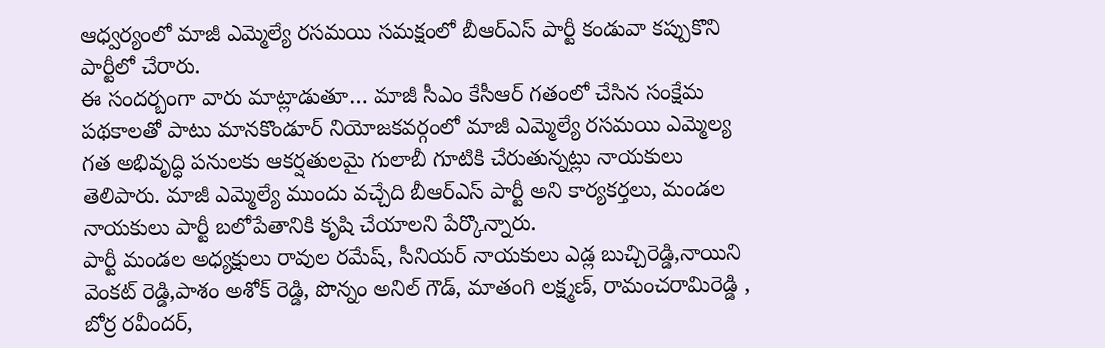ఆధ్వర్యంలో మాజీ ఎమ్మెల్యే రసమయి సమక్షంలో బీఆర్ఎస్ పార్టీ కండువా కప్పుకొని పార్టీలో చేరారు.
ఈ సందర్బంగా వారు మాట్లాడుతూ… మాజీ సీఎం కేసీఆర్ గతంలో చేసిన సంక్షేమ పథకాలతో పాటు మానకొండూర్ నియోజకవర్గంలో మాజీ ఎమ్మెల్యే రసమయి ఎమ్మెల్య గత అభివృద్ధి పనులకు ఆకర్షతులమై గులాబీ గూటికి చేరుతున్నట్లు నాయకులు తెలిపారు. మాజీ ఎమ్మెల్యే ముందు వచ్చేది బీఆర్ఎస్ పార్టీ అని కార్యకర్తలు, మండల నాయకులు పార్టీ బలోపేతానికి కృషి చేయాలని పేర్కొన్నారు.
పార్టీ మండల అధ్యక్షులు రావుల రమేష్, సీనియర్ నాయకులు ఎడ్ల బుచ్చిరెడ్డి,నాయిని వెంకట్ రెడ్డి,పాశం అశోక్ రెడ్డి, పొన్నం అనిల్ గౌడ్, మాతంగి లక్ష్మణ్, రామంచరామిరెడ్డి , బోర్ర రవీందర్,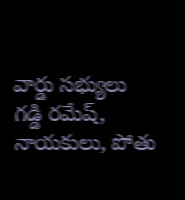వార్డు సభ్యులు గడ్డి రమేష్, నాయకులు, పోతు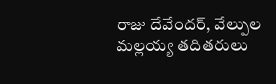రాజు దేవేందర్, వేల్పుల మల్లయ్య తదితరులు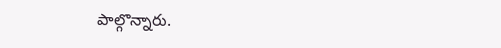పాల్గొన్నారు.